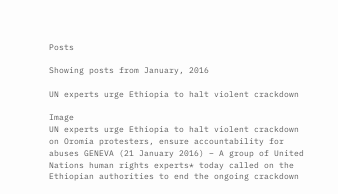Posts

Showing posts from January, 2016

UN experts urge Ethiopia to halt violent crackdown

Image
UN experts urge Ethiopia to halt violent crackdown on Oromia protesters, ensure accountability for abuses GENEVA (21 January 2016) – A group of United Nations human rights experts* today called on the Ethiopian authorities to end the ongoing crackdown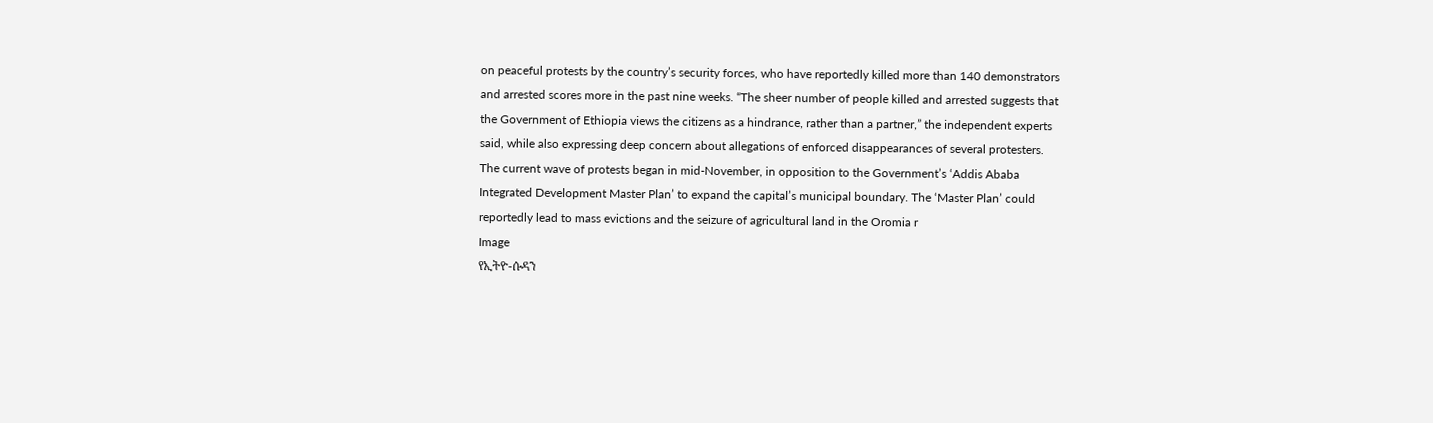on peaceful protests by the country’s security forces, who have reportedly killed more than 140 demonstrators and arrested scores more in the past nine weeks. “The sheer number of people killed and arrested suggests that the Government of Ethiopia views the citizens as a hindrance, rather than a partner,” the independent experts said, while also expressing deep concern about allegations of enforced disappearances of several protesters. The current wave of protests began in mid-November, in opposition to the Government’s ‘Addis Ababa Integrated Development Master Plan’ to expand the capital’s municipal boundary. The ‘Master Plan’ could reportedly lead to mass evictions and the seizure of agricultural land in the Oromia r
Image
የኢትዮ-ሱዳን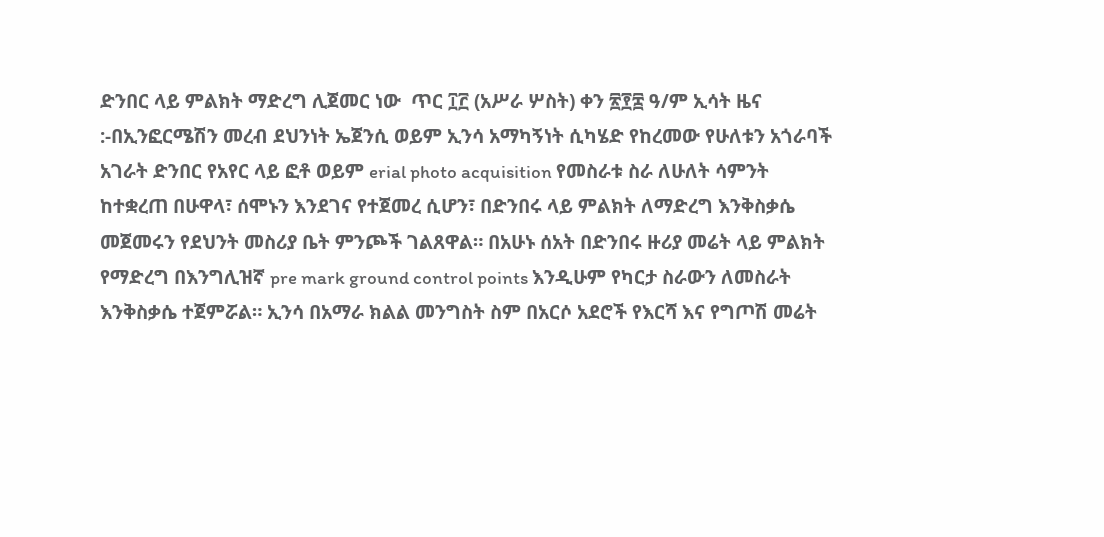ድንበር ላይ ምልክት ማድረግ ሊጀመር ነው  ጥር ፲፫ (አሥራ ሦስት) ቀን ፳፻፰ ዓ/ም ኢሳት ዜና :-በኢንፎርሜሽን መረብ ደህንነት ኤጀንሲ ወይም ኢንሳ አማካኝነት ሲካሄድ የከረመው የሁለቱን አጎራባች አገራት ድንበር የአየር ላይ ፎቶ ወይም erial photo acquisition የመስራቱ ስራ ለሁለት ሳምንት ከተቋረጠ በሁዋላ፣ ሰሞኑን እንደገና የተጀመረ ሲሆን፣ በድንበሩ ላይ ምልክት ለማድረግ እንቅስቃሴ መጀመሩን የደህንት መስሪያ ቤት ምንጮች ገልጸዋል። በአሁኑ ሰአት በድንበሩ ዙሪያ መሬት ላይ ምልክት የማድረግ በእንግሊዝኛ pre mark ground control points እንዲሁም የካርታ ስራውን ለመስራት እንቅስቃሴ ተጀምሯል። ኢንሳ በአማራ ክልል መንግስት ስም በአርሶ አደሮች የእርሻ እና የግጦሽ መሬት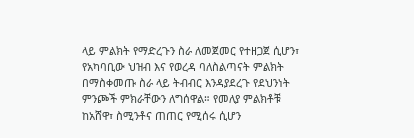ላይ ምልክት የማድረጉን ስራ ለመጀመር የተዘጋጀ ሲሆን፣ የአካባቢው ህዝብ እና የወረዳ ባለስልጣናት ምልክት በማስቀመጡ ስራ ላይ ትብብር እንዳያደረጉ የደህንነት ምንጮች ምክራቸውን ለግሰዋል። የመለያ ምልክቶቹ ከአሸዋ፣ ስሚንቶና ጠጠር የሚሰሩ ሲሆን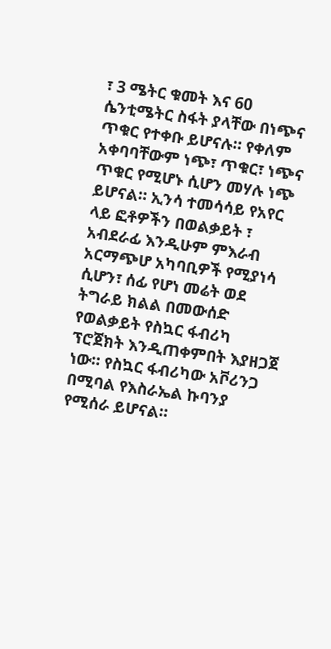፣ 3 ሜትር ቁመት እና 60 ሴንቲሜትር ስፋት ያላቸው በነጭና ጥቁር የተቀቡ ይሆናሉ። የቀለም አቀባባቸውም ነጭ፣ ጥቁር፣ ነጭና ጥቁር የሚሆኑ ሲሆን መሃሉ ነጭ ይሆናል። ኢንሳ ተመሳሳይ የአየር ላይ ፎቶዎችን በወልቃይት ፣ አብደራፊ እንዲሁም ምእራብ አርማጭሆ አካባቢዎች የሚያነሳ ሲሆን፣ ሰፊ የሆነ መሬት ወደ ትግራይ ክልል በመውሰድ የወልቃይት የስኳር ፋብሪካ ፕሮጀክት እንዲጠቀምበት እያዘጋጀ ነው። የስኳር ፋብሪካው አቮሪንጋ በሚባል የእስራኤል ኩባንያ የሚሰራ ይሆናል።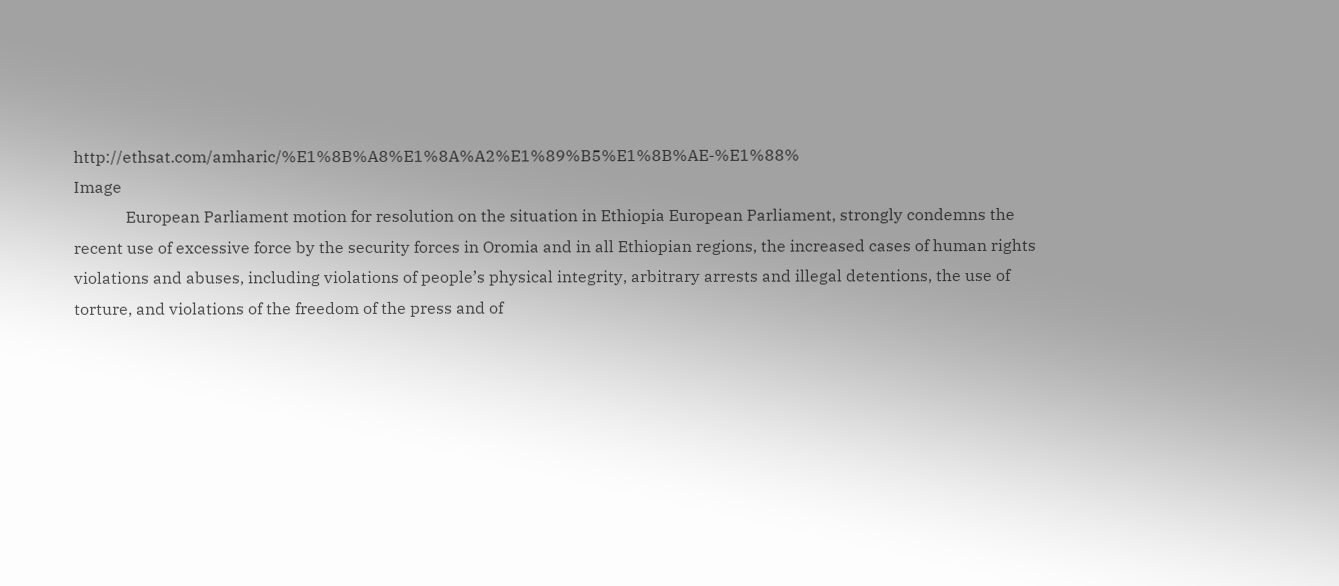http://ethsat.com/amharic/%E1%8B%A8%E1%8A%A2%E1%89%B5%E1%8B%AE-%E1%88%
Image
             European Parliament motion for resolution on the situation in Ethiopia European Parliament, strongly condemns the recent use of excessive force by the security forces in Oromia and in all Ethiopian regions, the increased cases of human rights violations and abuses, including violations of people’s physical integrity, arbitrary arrests and illegal detentions, the use of torture, and violations of the freedom of the press and of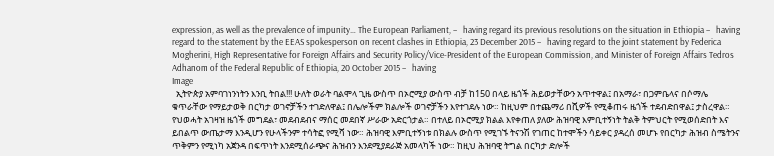expression, as well as the prevalence of impunity… The European Parliament, –   having regard its previous resolutions on the situation in Ethiopia –   having regard to the statement by the EEAS spokesperson on recent clashes in Ethiopia, 23 December 2015 –   having regard to the joint statement by Federica Mogherini, High Representative for Foreign Affairs and Security Policy/Vice-President of the European Commission, and Minister of Foreign Affairs Tedros Adhanom of the Federal Republic of Ethiopia, 20 October 2015 –   having
Image
  ኢትዮጵያ አምባገነንነትን እንቢ ትበል!!! ሁለት ወራት ባልሞላ ጊዜ ውስጥ በኦሮሚያ ውስጥ ብቻ ከ150 በላይ ዜጎች ሕይወታቸውን አጥተዋል፤ በአማራ፣ በጋምቤላና በሶማሌ ቁጥራቸው የማይታወቅ በርካታ ወገኖቻችን ተገድለዋል፤ በሌሎችም ክልሎች ወገኖቻችን እየተገደሉ ነው። ከዚህም በተጨማሪ በሺዎች የሚቆጠሩ ዜጎች ተደብድበዋል፤ ታስረዋል። የህወሓት አገዛዝ ዜጎች መግደል፣ መደብደብና ማሰር መደበኛ ሥራው አድርጎታል። በተለይ በኦሮሚያ ክልል እየቀጠለ ያለው ሕዝባዊ እምቢተኝነት ትልቅ ትምህርት የሚወሰድበት እና ይበልጥ ውጤታማ እንዲሆን የሁላችንም ተሳትፎ የሚሻ ነው። ሕዝባዊ እምቢተኝነቱ በክልሉ ውስጥ የሚገኙ ትናንሽ የገጠር ከተሞችን ሳይቀር ያዳረሰ መሆኑ የበርካታ ሕዝብ ስሜትንና ጥቅምን የሚነካ አጀንዳ በፍጥነት እንደሚሰራጭና ሕዝብን እንደሚያደራጅ አመላካች ነው። ከዚህ ሕዝባዊ ትግል በርካታ ድሎች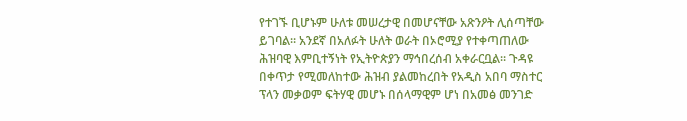የተገኙ ቢሆኑም ሁለቱ መሠረታዊ በመሆናቸው አጽንዖት ሊሰጣቸው ይገባል። አንደኛ በአለፉት ሁለት ወራት በኦሮሚያ የተቀጣጠለው ሕዝባዊ እምቢተኝነት የኢትዮጵያን ማኅበረሰብ አቀራርቧል። ጉዳዩ በቀጥታ የሚመለከተው ሕዝብ ያልመከረበት የአዲስ አበባ ማስተር ፕላን መቃወም ፍትሃዊ መሆኑ በሰላማዊም ሆነ በአመፅ መንገድ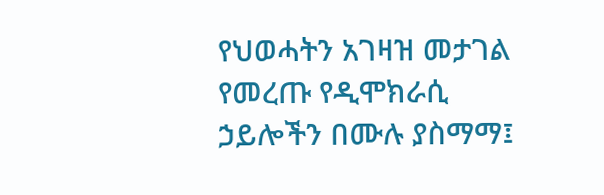የህወሓትን አገዛዝ መታገል የመረጡ የዲሞክራሲ ኃይሎችን በሙሉ ያስማማ፤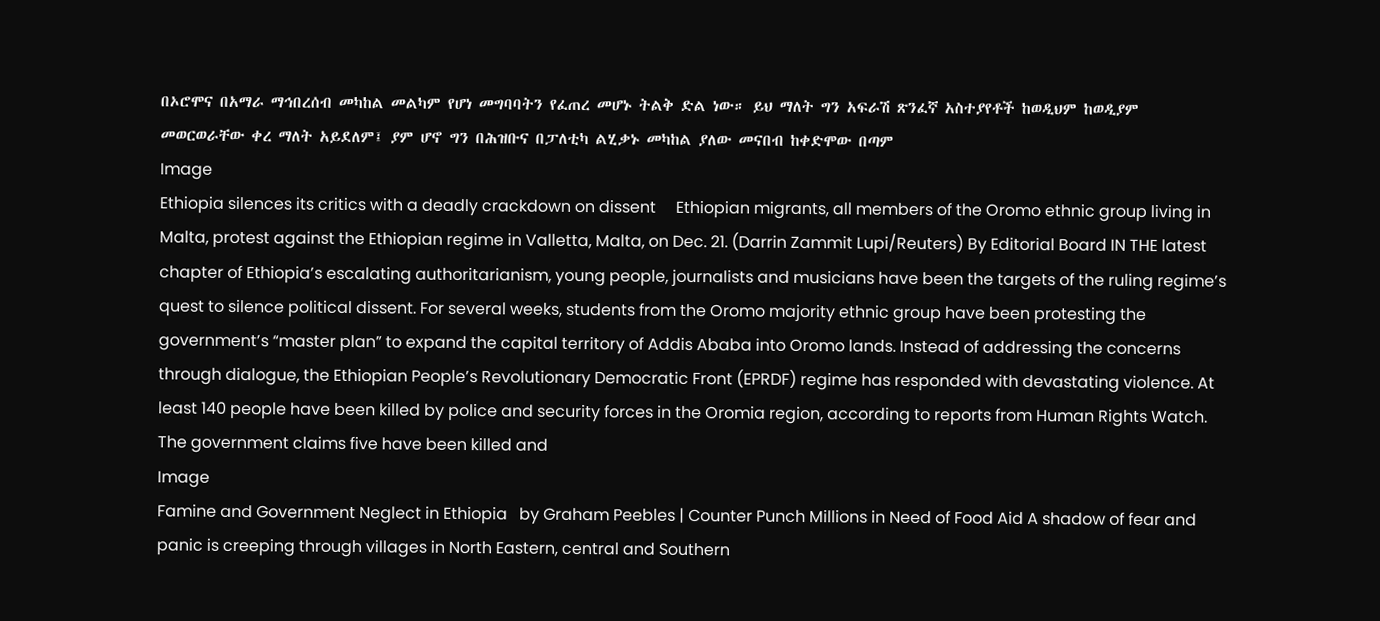በኦሮሞና በአማራ ማኅበረሰብ መካከል መልካም የሆነ መግባባትን የፈጠረ መሆኑ ትልቅ ድል ነው። ይህ ማለት ግን አፍራሽ ጽንፈኛ አስተያየቶች ከወዲህም ከወዲያም መወርወራቸው ቀረ ማለት አይደለም፤ ያም ሆኖ ግን በሕዝቡና በፓለቲካ ልሂቃኑ መካከል ያለው መናበብ ከቀድሞው በጣም
Image
Ethiopia silences its critics with a deadly crackdown on dissent     Ethiopian migrants, all members of the Oromo ethnic group living in Malta, protest against the Ethiopian regime in Valletta, Malta, on Dec. 21. (Darrin Zammit Lupi/Reuters) By Editorial Board IN THE latest chapter of Ethiopia’s escalating authoritarianism, young people, journalists and musicians have been the targets of the ruling regime’s quest to silence political dissent. For several weeks, students from the Oromo majority ethnic group have been protesting the government’s “master plan” to expand the capital territory of Addis Ababa into Oromo lands. Instead of addressing the concerns through dialogue, the Ethiopian People’s Revolutionary Democratic Front (EPRDF) regime has responded with devastating violence. At least 140 people have been killed by police and security forces in the Oromia region, according to reports from Human Rights Watch. The government claims five have been killed and
Image
Famine and Government Neglect in Ethiopia   by Graham Peebles | Counter Punch Millions in Need of Food Aid A shadow of fear and panic is creeping through villages in North Eastern, central and Southern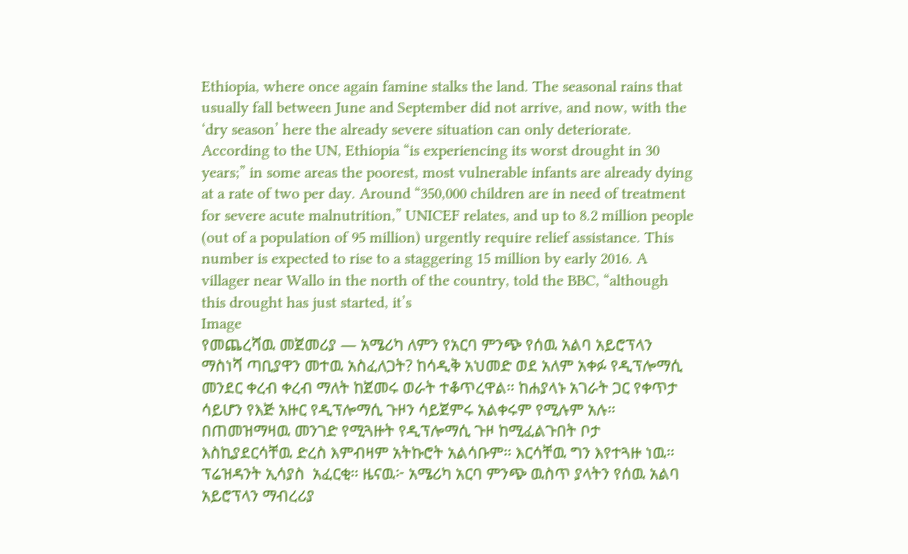Ethiopia, where once again famine stalks the land. The seasonal rains that usually fall between June and September did not arrive, and now, with the ‘dry season’ here the already severe situation can only deteriorate. According to the UN, Ethiopia “is experiencing its worst drought in 30 years;” in some areas the poorest, most vulnerable infants are already dying at a rate of two per day. Around “350,000 children are in need of treatment for severe acute malnutrition,” UNICEF relates, and up to 8.2 million people (out of a population of 95 million) urgently require relief assistance. This number is expected to rise to a staggering 15 million by early 2016. A villager near Wallo in the north of the country, told the BBC, “although this drought has just started, it’s
Image
የመጨረሻዉ መጀመሪያ — አሜሪካ ለምን የአርባ ምንጭ የሰዉ አልባ አይሮፕላን ማስነሻ ጣቢያዋን መተዉ አስፈለጋት? ከሳዲቅ አህመድ ወደ አለም አቀፉ የዲፕሎማሲ መንደር ቀረብ ቀረብ ማለት ከጀመሩ ወራት ተቆጥረዋል። ከሐያላኑ አገራት ጋር የቀጥታ ሳይሆን የእጅ አዙር የዲፕሎማሲ ጉዞን ሳይጀምሩ አልቀሩም የሚሉም አሉ። በጠመዝማዛዉ መንገድ የሚጓዙት የዲፕሎማሲ ጉዞ ከሚፈልጉበት ቦታ እስኪያደርሳቸዉ ድረስ እምብዛም አትኩሮት አልሳቡም። እርሳቸዉ ግን እየተጓዙ ነዉ። ፕሬዝዳንት ኢሳያስ  አፈርቂ። ዜናዉ፦ አሜሪካ አርባ ምንጭ ዉስጥ ያላትን የሰዉ አልባ አይሮፕላን ማብረሪያ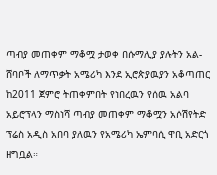ጣብያ መጠቀም ማቆሟ ታወቀ በሱማሊያ ያሉትን አል-ሸባቦች ለማጥቃት አሜሪካ እንደ ኢሮጵያዉያን አቆጣጠር ከ2011 ጀምሮ ትጠቀምበት የነበረዉን የሰዉ አልባ አይሮፕላን ማስነሻ ጣብያ መጠቀም ማቆሟን አሶሽየትድ ፕሬስ አዲስ አበባ ያለዉን የአሜሪካ ኤምባሲ ዋቢ አድርጎ ዘግቧል።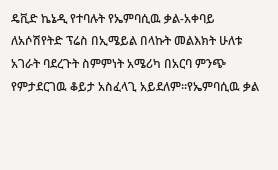ዴቪድ ኬኔዲ የተባሉት የኤምባሲዉ ቃል-አቀባይ ለአሶሽየትድ ፕሬስ በኢሜይል በላኩት መልእክት ሁለቱ አገራት ባደረጉት ስምምነት አሜሪካ በአርባ ምንጭ የምታደርገዉ ቆይታ አስፈላጊ አይደለም።የኤምባሲዉ ቃል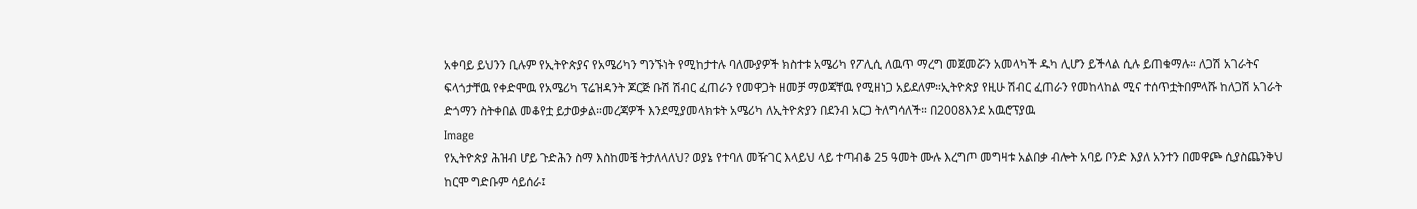አቀባይ ይህንን ቢሉም የኢትዮጵያና የአሜሪካን ግንኙነት የሚከታተሉ ባለሙያዎች ክስተቱ አሜሪካ የፖሊሲ ለዉጥ ማረግ መጀመሯን አመላካች ዱካ ሊሆን ይችላል ሲሉ ይጠቁማሉ። ለጋሽ አገራትና ፍላጎታቸዉ የቀድሞዉ የአሜሪካ ፕሬዝዳንት ጆርጅ ቡሽ ሽብር ፈጠራን የመዋጋት ዘመቻ ማወጃቸዉ የሚዘነጋ አይደለም።ኢትዮጵያ የዚሁ ሽብር ፈጠራን የመከላከል ሚና ተሰጥቷትበምላሹ ከለጋሽ አገራት ድጎማን ስትቀበል መቆየቷ ይታወቃል።መረጃዎች እንደሚያመላክቱት አሜሪካ ለኢትዮጵያን በደንብ አርጋ ትለግሳለች። በ2008እንደ አዉሮፕያዉ
Image
የኢትዮጵያ ሕዝብ ሆይ ጉድሕን ስማ እስከመቼ ትታለላለህ? ወያኔ የተባለ መዥገር እላይህ ላይ ተጣብቆ 25 ዓመት ሙሉ እረግጦ መግዛቱ አልበቃ ብሎት አባይ ቦንድ እያለ አንተን በመዋጮ ሲያስጨንቅህ ከርሞ ግድቡም ሳይሰራ፤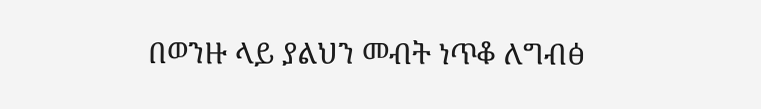በወንዙ ላይ ያልህን መብት ነጥቆ ለግብፅ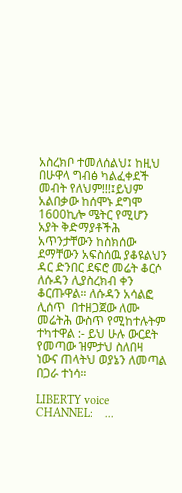አስረክቦ ተመለሰልህ፤ ከዚህ በሁዋላ ግብፅ ካልፈቀደች መብት የለህም!!!፤ይህም አልበቃው ከሰሞኑ ደግሞ 1600ኪሎ ሜትር የሚሆን አያት ቅድማያቶችሕ አጥንታቸውን ከስክሰው ደማቸውን አፍስሰዉ ያቆዩልህን ዳር ድንበር ደፍሮ መሬት ቆርሶ ለሱዳን ሊያስረክብ ቀን ቆርጡዋል። ለሱዳን አሳልፎ ሊሰጥ  በተዘጋጀው ለሙ መሬትሕ ውስጥ የሚከተሉትም ተካተዋል :- ይህ ሁሉ ውርደት የመጣው ዝምታህ ስለበዛ ነውና ጠላትህ ወያኔን ለመጣል በጋራ ተነሳ።

LIBERTY voice CHANNEL:    ...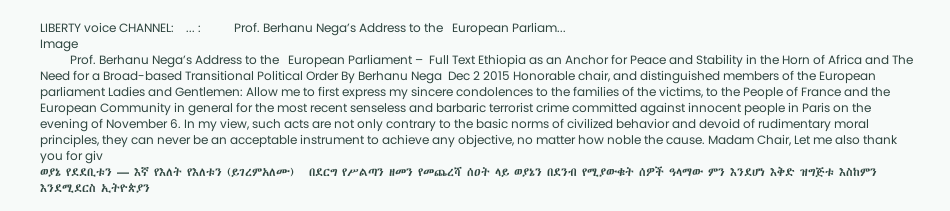LIBERTY voice CHANNEL:    ... :           Prof. Berhanu Nega’s Address to the   European Parliam...
Image
          Prof. Berhanu Nega’s Address to the   European Parliament –  Full Text Ethiopia as an Anchor for Peace and Stability in the Horn of Africa and The Need for a Broad-based Transitional Political Order By Berhanu Nega  Dec 2 2015 Honorable chair, and distinguished members of the European parliament Ladies and Gentlemen: Allow me to first express my sincere condolences to the families of the victims, to the People of France and the European Community in general for the most recent senseless and barbaric terrorist crime committed against innocent people in Paris on the evening of November 6. In my view, such acts are not only contrary to the basic norms of civilized behavior and devoid of rudimentary moral principles, they can never be an acceptable instrument to achieve any objective, no matter how noble the cause. Madam Chair, Let me also thank you for giv
ወያኔ የደደቢቱን — እኛ የእለት የእለቱን (ይገረምአለሙ)   በደርግ የሥልጣን ዘመን የመጨረሻ ሰዐት ላይ ወያኔን በደንብ የሚያውቁት ሰዎች ዓላማው ምን እንደሆነ እቅድ ዝግጅቱ እስከምን እንደሚደርስ ኢትዮጵያን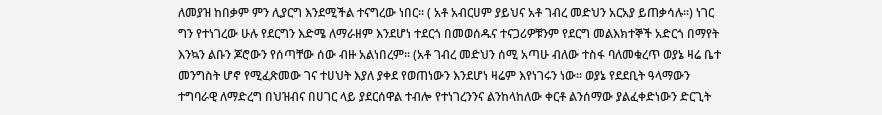ለመያዝ ከበቃም ምን ሊያርግ እንደሚችል ተናግረው ነበር፡፡ ( አቶ አብርሀም ያይህና አቶ ገብረ መድህን አርአያ ይጠቃሳሉ፡፡) ነገር ግን የተነገረው ሁሉ የደርግን እድሜ ለማራዘም እንደሆነ ተደርጎ በመወሰዱና ተናጋሪዎቹንም የደርግ መልእክተኞች አድርጎ በማየት እንኳን ልቡን ጆሮውን የሰጣቸው ሰው ብዙ አልነበረም፡፡ (አቶ ገብረ መድህን ሰሚ አጣሁ ብለው ተስፋ ባለመቁረጥ ወያኔ ዛሬ ቤተ መንግስት ሆኖ የሚፈጽመው ገና ተሀህት እያለ ያቀደ የወጠነውን እንደሆነ ዛሬም እየነገሩን ነው፡፡ ወያኔ የደደቢት ዓላማውን ተግባራዊ ለማድረግ በህዝብና በሀገር ላይ ያደርሰዋል ተብሎ የተነገረንንና ልንከላከለው ቀርቶ ልንሰማው ያልፈቀድነውን ድርጊት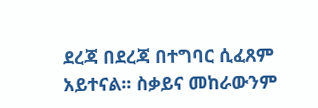ደረጃ በደረጃ በተግባር ሲፈጸም አይተናል፡፡ ስቃይና መከራውንም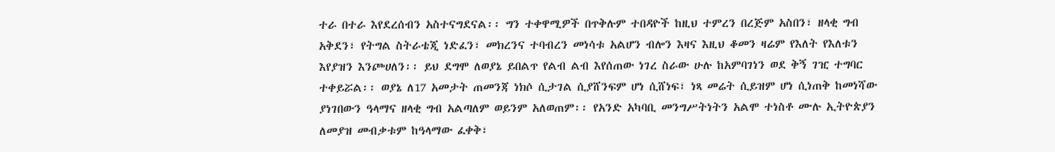ተራ በተራ እየደረሰብን አስተናግደናል፡፡ ግን ተቀዋሚዎች በጥቅሉም ተበዳዮች ከዚህ ተምረን በረጅም አስበን፣ ዘላቂ ግብ አቅደን፣ የትግል ስትራቴጂ ነድፈን፣ መክረንና ተባብረን መነሳቱ አልሆን ብሎን እዛና እዚህ ቆመን ዛሬም የእለት የእለቱን እየያዝን እንጮሀለን፡፡ ይህ ደግሞ ለወያኔ ይበልጥ የልብ ልብ እየሰጠው ነገረ ስራው ሁሉ ከአምባገነን ወደ ቅኝ ገዢ ተግባር ተቀይሯል፡፡ ወያኔ ለ17 አመታት ጠመንጃ ነክሶ ሲታገል ሲያሸንፍም ሆነ ሲሸነፍ፣ ነጻ መሬት ሲይዝም ሆነ ሲነጠቅ ከመነሻው ያነገበውን ዓላማና ዘላቂ ግብ አልጣለም ወይንም አለወጠም፡፡ የአንድ አካባቢ መንግሥትነትን አልሞ ተነስቶ ሙሉ ኢትዮጵያን ለመያዝ መብቃቱም ከዓላማው ፈቀቅ፣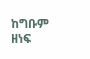ከግቡም ዘነፍ